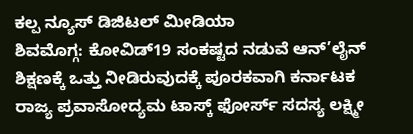ಕಲ್ಪ ನ್ಯೂಸ್ ಡಿಜಿಟಲ್ ಮೀಡಿಯಾ
ಶಿವಮೊಗ್ಗ: ಕೋವಿಡ್19 ಸಂಕಷ್ಟದ ನಡುವೆ ಆನ್’ಲೈನ್ ಶಿಕ್ಷಣಕ್ಕೆ ಒತ್ತು ನೀಡಿರುವುದಕ್ಕೆ ಪೂರಕವಾಗಿ ಕರ್ನಾಟಕ ರಾಜ್ಯ ಪ್ರವಾಸೋದ್ಯಮ ಟಾಸ್ಕ್ ಫೋರ್ಸ್ ಸದಸ್ಯ ಲಕ್ಷ್ಮೀ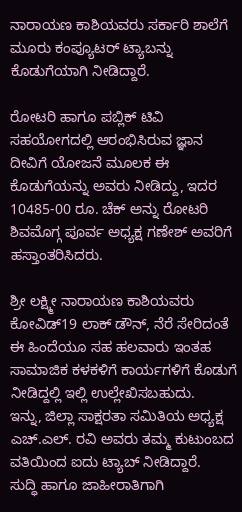ನಾರಾಯಣ ಕಾಶಿಯವರು ಸರ್ಕಾರಿ ಶಾಲೆಗೆ ಮೂರು ಕಂಪ್ಯೂಟರ್ ಟ್ಯಾಬನ್ನು ಕೊಡುಗೆಯಾಗಿ ನೀಡಿದ್ದಾರೆ.

ರೋಟರಿ ಹಾಗೂ ಪಬ್ಲಿಕ್ ಟಿವಿ ಸಹಯೋಗದಲ್ಲಿ ಆರಂಭಿಸಿರುವ ಜ್ಞಾನ ದೀವಿಗೆ ಯೋಜನೆ ಮೂಲಕ ಈ ಕೊಡುಗೆಯನ್ನು ಅವರು ನೀಡಿದ್ದು, ಇದರ 10485-00 ರೂ. ಚೆಕ್ ಅನ್ನು ರೋಟರಿ ಶಿವಮೊಗ್ಗ ಪೂರ್ವ ಅಧ್ಯಕ್ಷ ಗಣೇಶ್ ಅವರಿಗೆ ಹಸ್ತಾಂತರಿಸಿದರು.

ಶ್ರೀ ಲಕ್ಷ್ಮೀ ನಾರಾಯಣ ಕಾಶಿಯವರು ಕೋವಿಡ್19 ಲಾಕ್ ಡೌನ್, ನೆರೆ ಸೇರಿದಂತೆ ಈ ಹಿಂದೆಯೂ ಸಹ ಹಲವಾರು ಇಂತಹ ಸಾಮಾಜಿಕ ಕಳಕಳಿಗೆ ಕಾರ್ಯಗಳಿಗೆ ಕೊಡುಗೆ ನೀಡಿದ್ದಲ್ಲಿ ಇಲ್ಲಿ ಉಲ್ಲೇಖಿಸಬಹುದು.
ಇನ್ನು, ಜಿಲ್ಲಾ ಸಾಕ್ಷರತಾ ಸಮಿತಿಯ ಅಧ್ಯಕ್ಷ ಎಚ್.ಎಲ್. ರವಿ ಅವರು ತಮ್ಮ ಕುಟುಂಬದ ವತಿಯಿಂದ ಐದು ಟ್ಯಾಬ್ ನೀಡಿದ್ದಾರೆ.
ಸುದ್ಧಿ ಹಾಗೂ ಜಾಹೀರಾತಿಗಾಗಿ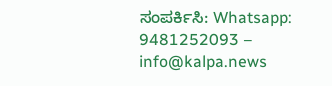ಸಂಪರ್ಕಿಸಿ: Whatsapp: 9481252093 – info@kalpa.news